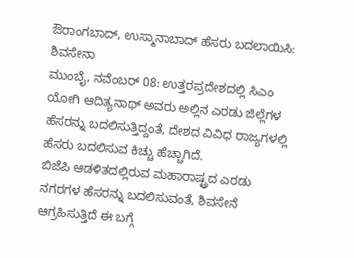ಔರಾಂಗಬಾದ್, ಉಸ್ಮಾನಾಬಾದ್ ಹೆಸರು ಬದಲಾಯಿಸಿ: ಶಿವಸೇನಾ
ಮುಂಬೈ, ನವೆಂಬರ್ 08: ಉತ್ತರಪ್ರದೇಶದಲ್ಲಿ ಸಿಎಂ ಯೋಗಿ ಆದಿತ್ಯನಾಥ್ ಅವರು ಅಲ್ಲಿನ ಎರಡು ಜಿಲ್ಲೆಗಳ ಹೆಸರನ್ನು ಬದಲಿಸುತ್ತಿದ್ದಂತೆ, ದೇಶದ ವಿವಿಧ ರಾಜ್ಯಗಳಲ್ಲಿ ಹೆಸರು ಬದಲಿಸುವ ಕಿಚ್ಚು ಹೆಚ್ಚಾಗಿದೆ.
ಬಿಜೆಪಿ ಆಡಳಿತದಲ್ಲಿರುವ ಮಹಾರಾಷ್ಟ್ರದ ಎರಡು ನಗರಗಳ ಹೆಸರನ್ನು ಬದಲಿಸುವಂತೆ, ಶಿವಸೇನೆ ಆಗ್ರಹಿಸುತ್ತಿದೆ ಈ ಬಗ್ಗೆ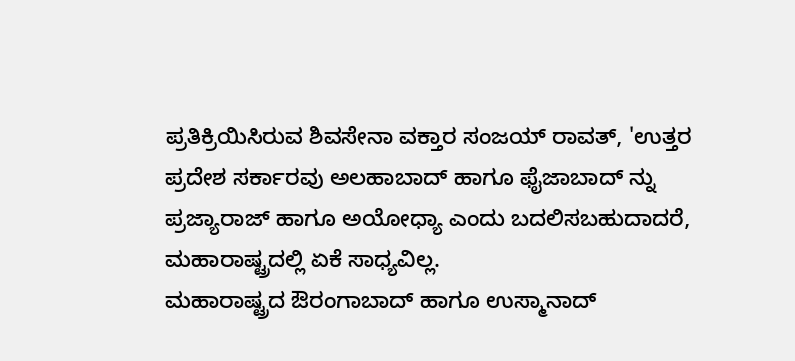ಪ್ರತಿಕ್ರಿಯಿಸಿರುವ ಶಿವಸೇನಾ ವಕ್ತಾರ ಸಂಜಯ್ ರಾವತ್, 'ಉತ್ತರ ಪ್ರದೇಶ ಸರ್ಕಾರವು ಅಲಹಾಬಾದ್ ಹಾಗೂ ಫೈಜಾಬಾದ್ ನ್ನು ಪ್ರಜ್ಯಾರಾಜ್ ಹಾಗೂ ಅಯೋಧ್ಯಾ ಎಂದು ಬದಲಿಸಬಹುದಾದರೆ, ಮಹಾರಾಷ್ಟ್ರದಲ್ಲಿ ಏಕೆ ಸಾಧ್ಯವಿಲ್ಲ.
ಮಹಾರಾಷ್ಟ್ರದ ಔರಂಗಾಬಾದ್ ಹಾಗೂ ಉಸ್ಮಾನಾದ್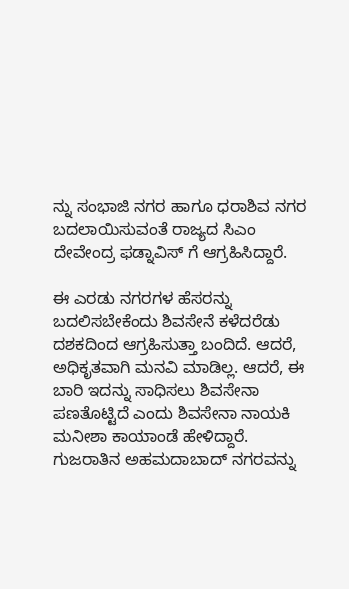ನ್ನು ಸಂಭಾಜಿ ನಗರ ಹಾಗೂ ಧರಾಶಿವ ನಗರ ಬದಲಾಯಿಸುವಂತೆ ರಾಜ್ಯದ ಸಿಎಂ ದೇವೇಂದ್ರ ಫಡ್ನಾವಿಸ್ ಗೆ ಆಗ್ರಹಿಸಿದ್ದಾರೆ.

ಈ ಎರಡು ನಗರಗಳ ಹೆಸರನ್ನು ಬದಲಿಸಬೇಕೆಂದು ಶಿವಸೇನೆ ಕಳೆದರೆಡು ದಶಕದಿಂದ ಆಗ್ರಹಿಸುತ್ತಾ ಬಂದಿದೆ. ಆದರೆ, ಅಧಿಕೃತವಾಗಿ ಮನವಿ ಮಾಡಿಲ್ಲ. ಆದರೆ, ಈ ಬಾರಿ ಇದನ್ನು ಸಾಧಿಸಲು ಶಿವಸೇನಾ ಪಣತೊಟ್ಟಿದೆ ಎಂದು ಶಿವಸೇನಾ ನಾಯಕಿ ಮನೀಶಾ ಕಾಯಾಂಡೆ ಹೇಳಿದ್ದಾರೆ.
ಗುಜರಾತಿನ ಅಹಮದಾಬಾದ್ ನಗರವನ್ನು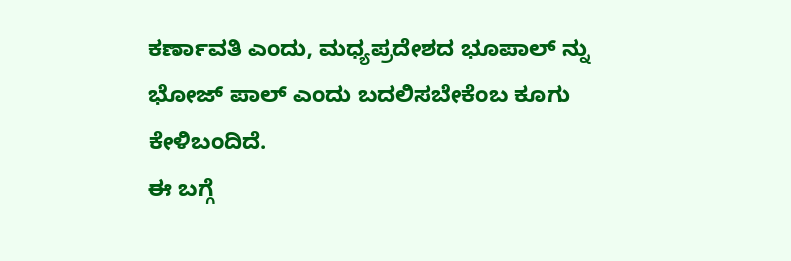ಕರ್ಣಾವತಿ ಎಂದು, ಮಧ್ಯಪ್ರದೇಶದ ಭೂಪಾಲ್ ನ್ನು ಭೋಜ್ ಪಾಲ್ ಎಂದು ಬದಲಿಸಬೇಕೆಂಬ ಕೂಗು ಕೇಳಿಬಂದಿದೆ.
ಈ ಬಗ್ಗೆ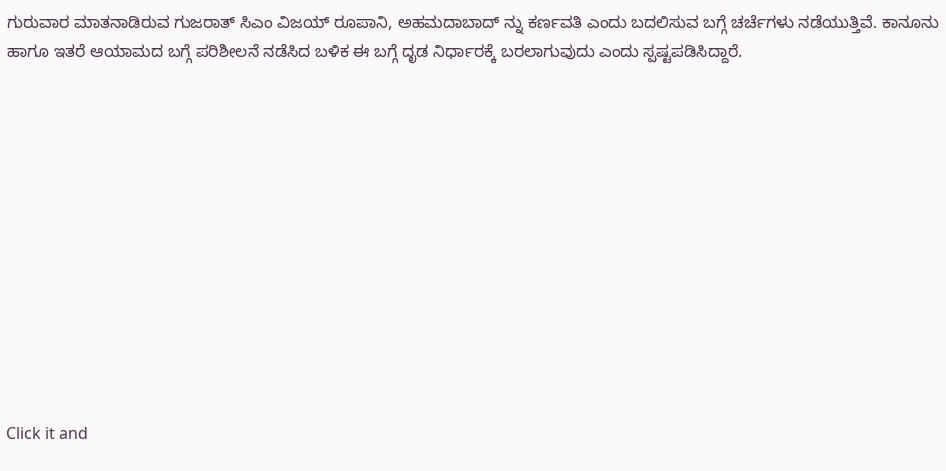ಗುರುವಾರ ಮಾತನಾಡಿರುವ ಗುಜರಾತ್ ಸಿಎಂ ವಿಜಯ್ ರೂಪಾನಿ, ಅಹಮದಾಬಾದ್ ನ್ನು ಕರ್ಣವತಿ ಎಂದು ಬದಲಿಸುವ ಬಗ್ಗೆ ಚರ್ಚೆಗಳು ನಡೆಯುತ್ತಿವೆ. ಕಾನೂನು ಹಾಗೂ ಇತರೆ ಆಯಾಮದ ಬಗ್ಗೆ ಪರಿಶೀಲನೆ ನಡೆಸಿದ ಬಳಿಕ ಈ ಬಗ್ಗೆ ದೃಡ ನಿರ್ಧಾರಕ್ಕೆ ಬರಲಾಗುವುದು ಎಂದು ಸ್ಪಷ್ಟಪಡಿಸಿದ್ದಾರೆ.












Click it and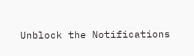Unblock the Notifications